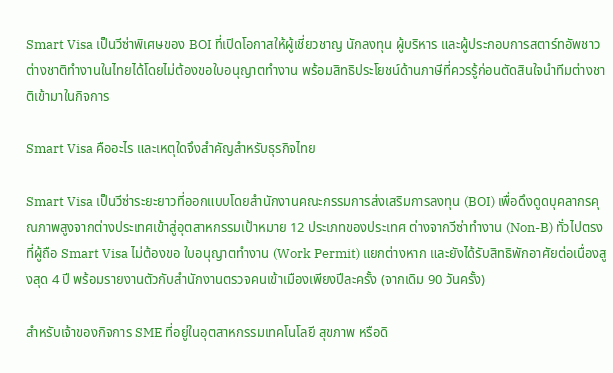Smart Visa เป็นวีซ่าพิเศษของ BOI ที่เปิดโอกาสให้ผู้เชี่ยวชาญ นักลงทุน ผู้บริหาร และผู้ประกอบการสตาร์ทอัพชาวต่างชาติทำงานในไทยได้โดยไม่ต้องขอใบอนุญาตทำงาน พร้อมสิทธิประโยชน์ด้านภาษีที่ควรรู้ก่อนตัดสินใจนำทีมต่างชาติเข้ามาในกิจการ

Smart Visa คืออะไร และเหตุใดจึงสำคัญสำหรับธุรกิจไทย

Smart Visa เป็นวีซ่าระยะยาวที่ออกแบบโดยสำนักงานคณะกรรมการส่งเสริมการลงทุน (BOI) เพื่อดึงดูดบุคลากรคุณภาพสูงจากต่างประเทศเข้าสู่อุตสาหกรรมเป้าหมาย 12 ประเภทของประเทศ ต่างจากวีซ่าทำงาน (Non-B) ทั่วไปตรงที่ผู้ถือ Smart Visa ไม่ต้องขอ ใบอนุญาตทำงาน (Work Permit) แยกต่างหาก และยังได้รับสิทธิพักอาศัยต่อเนื่องสูงสุด 4 ปี พร้อมรายงานตัวกับสำนักงานตรวจคนเข้าเมืองเพียงปีละครั้ง (จากเดิม 90 วันครั้ง)

สำหรับเจ้าของกิจการ SME ที่อยู่ในอุตสาหกรรมเทคโนโลยี สุขภาพ หรือดิ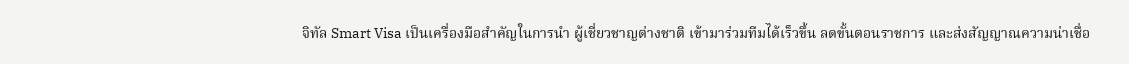จิทัล Smart Visa เป็นเครื่องมือสำคัญในการนำ ผู้เชี่ยวชาญต่างชาติ เข้ามาร่วมทีมได้เร็วขึ้น ลดขั้นตอนราชการ และส่งสัญญาณความน่าเชื่อ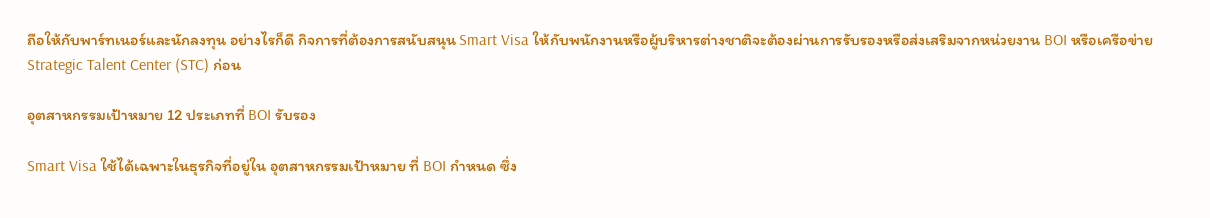ถือให้กับพาร์ทเนอร์และนักลงทุน อย่างไรก็ดี กิจการที่ต้องการสนับสนุน Smart Visa ให้กับพนักงานหรือผู้บริหารต่างชาติจะต้องผ่านการรับรองหรือส่งเสริมจากหน่วยงาน BOI หรือเครือข่าย Strategic Talent Center (STC) ก่อน

อุตสาหกรรมเป้าหมาย 12 ประเภทที่ BOI รับรอง

Smart Visa ใช้ได้เฉพาะในธุรกิจที่อยู่ใน อุตสาหกรรมเป้าหมาย ที่ BOI กำหนด ซึ่ง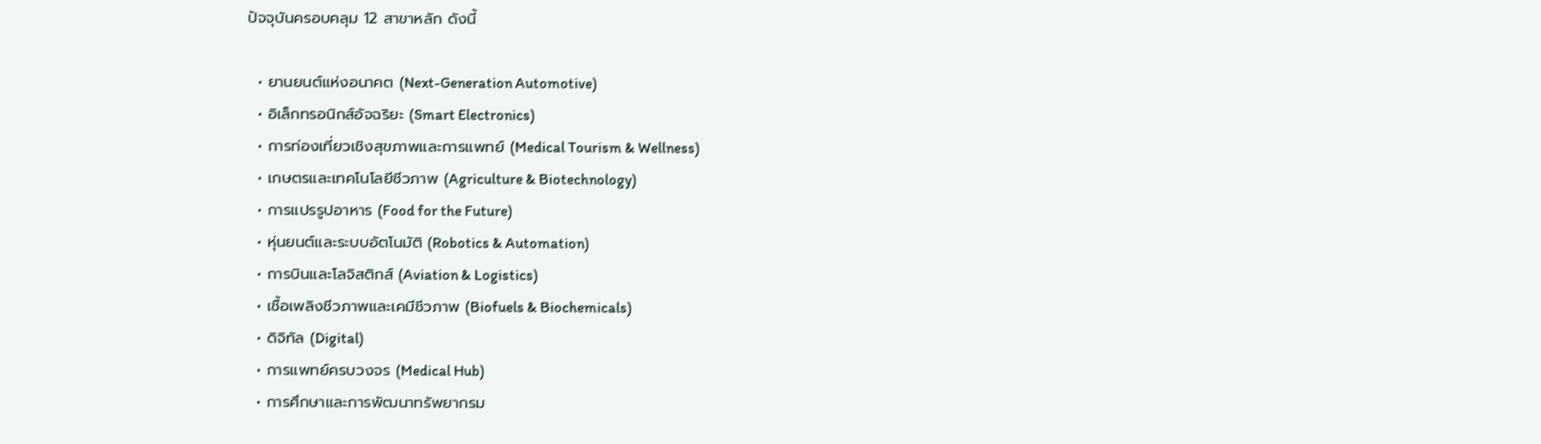ปัจจุบันครอบคลุม 12 สาขาหลัก ดังนี้

  • ยานยนต์แห่งอนาคต (Next-Generation Automotive)
  • อิเล็กทรอนิกส์อัจฉริยะ (Smart Electronics)
  • การท่องเที่ยวเชิงสุขภาพและการแพทย์ (Medical Tourism & Wellness)
  • เกษตรและเทคโนโลยีชีวภาพ (Agriculture & Biotechnology)
  • การแปรรูปอาหาร (Food for the Future)
  • หุ่นยนต์และระบบอัตโนมัติ (Robotics & Automation)
  • การบินและโลจิสติกส์ (Aviation & Logistics)
  • เชื้อเพลิงชีวภาพและเคมีชีวภาพ (Biofuels & Biochemicals)
  • ดิจิทัล (Digital)
  • การแพทย์ครบวงจร (Medical Hub)
  • การศึกษาและการพัฒนาทรัพยากรม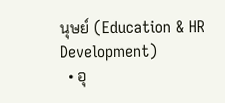นุษย์ (Education & HR Development)
  • อุ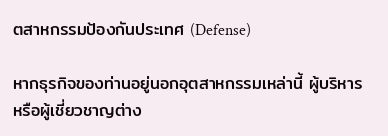ตสาหกรรมป้องกันประเทศ (Defense)

หากธุรกิจของท่านอยู่นอกอุตสาหกรรมเหล่านี้ ผู้บริหารหรือผู้เชี่ยวชาญต่าง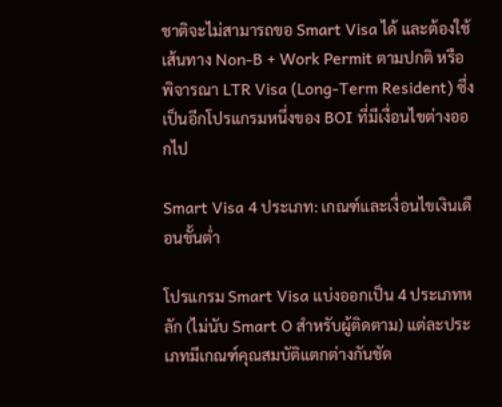ชาติจะไม่สามารถขอ Smart Visa ได้ และต้องใช้เส้นทาง Non-B + Work Permit ตามปกติ หรือพิจารณา LTR Visa (Long-Term Resident) ซึ่งเป็นอีกโปรแกรมหนึ่งของ BOI ที่มีเงื่อนไขต่างออกไป

Smart Visa 4 ประเภท: เกณฑ์และเงื่อนไขเงินเดือนขั้นต่ำ

โปรแกรม Smart Visa แบ่งออกเป็น 4 ประเภทหลัก (ไม่นับ Smart O สำหรับผู้ติดตาม) แต่ละประเภทมีเกณฑ์คุณสมบัติแตกต่างกันชัด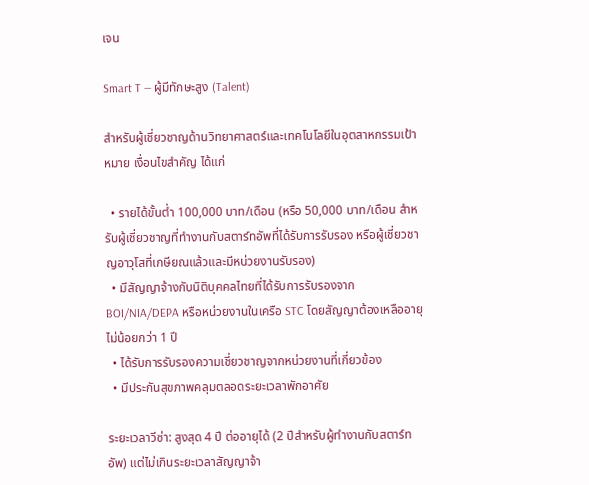เจน

Smart T — ผู้มีทักษะสูง (Talent)

สำหรับผู้เชี่ยวชาญด้านวิทยาศาสตร์และเทคโนโลยีในอุตสาหกรรมเป้าหมาย เงื่อนไขสำคัญ ได้แก่

  • รายได้ขั้นต่ำ 100,000 บาท/เดือน (หรือ 50,000 บาท/เดือน สำหรับผู้เชี่ยวชาญที่ทำงานกับสตาร์ทอัพที่ได้รับการรับรอง หรือผู้เชี่ยวชาญอาวุโสที่เกษียณแล้วและมีหน่วยงานรับรอง)
  • มีสัญญาจ้างกับนิติบุคคลไทยที่ได้รับการรับรองจาก BOI/NIA/DEPA หรือหน่วยงานในเครือ STC โดยสัญญาต้องเหลืออายุไม่น้อยกว่า 1 ปี
  • ได้รับการรับรองความเชี่ยวชาญจากหน่วยงานที่เกี่ยวข้อง
  • มีประกันสุขภาพคลุมตลอดระยะเวลาพักอาศัย

ระยะเวลาวีซ่า: สูงสุด 4 ปี ต่ออายุได้ (2 ปีสำหรับผู้ทำงานกับสตาร์ทอัพ) แต่ไม่เกินระยะเวลาสัญญาจ้า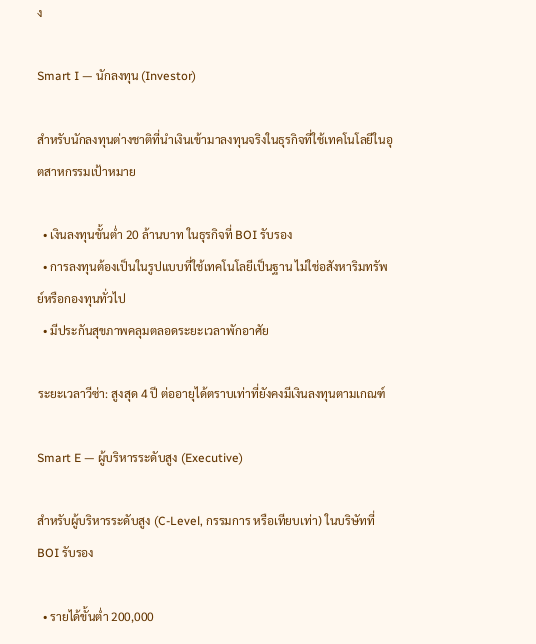ง

Smart I — นักลงทุน (Investor)

สำหรับนักลงทุนต่างชาติที่นำเงินเข้ามาลงทุนจริงในธุรกิจที่ใช้เทคโนโลยีในอุตสาหกรรมเป้าหมาย

  • เงินลงทุนขั้นต่ำ 20 ล้านบาท ในธุรกิจที่ BOI รับรอง
  • การลงทุนต้องเป็นในรูปแบบที่ใช้เทคโนโลยีเป็นฐาน ไม่ใช่อสังหาริมทรัพย์หรือกองทุนทั่วไป
  • มีประกันสุขภาพคลุมตลอดระยะเวลาพักอาศัย

ระยะเวลาวีซ่า: สูงสุด 4 ปี ต่ออายุได้ตราบเท่าที่ยังคงมีเงินลงทุนตามเกณฑ์

Smart E — ผู้บริหารระดับสูง (Executive)

สำหรับผู้บริหารระดับสูง (C-Level, กรรมการ หรือเทียบเท่า) ในบริษัทที่ BOI รับรอง

  • รายได้ขั้นต่ำ 200,000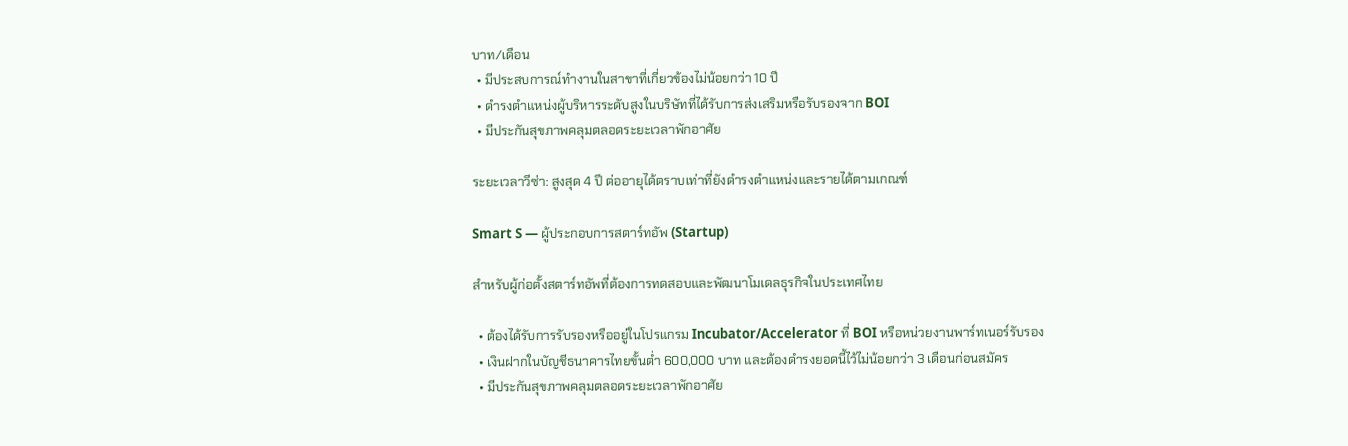บาท/เดือน
  • มีประสบการณ์ทำงานในสาขาที่เกี่ยวข้องไม่น้อยกว่า 10 ปี
  • ดำรงตำแหน่งผู้บริหารระดับสูงในบริษัทที่ได้รับการส่งเสริมหรือรับรองจาก BOI
  • มีประกันสุขภาพคลุมตลอดระยะเวลาพักอาศัย

ระยะเวลาวีซ่า: สูงสุด 4 ปี ต่ออายุได้ตราบเท่าที่ยังดำรงตำแหน่งและรายได้ตามเกณฑ์

Smart S — ผู้ประกอบการสตาร์ทอัพ (Startup)

สำหรับผู้ก่อตั้งสตาร์ทอัพที่ต้องการทดสอบและพัฒนาโมเดลธุรกิจในประเทศไทย

  • ต้องได้รับการรับรองหรืออยู่ในโปรแกรม Incubator/Accelerator ที่ BOI หรือหน่วยงานพาร์ทเนอร์รับรอง
  • เงินฝากในบัญชีธนาคารไทยขั้นต่ำ 600,000 บาท และต้องดำรงยอดนี้ไว้ไม่น้อยกว่า 3 เดือนก่อนสมัคร
  • มีประกันสุขภาพคลุมตลอดระยะเวลาพักอาศัย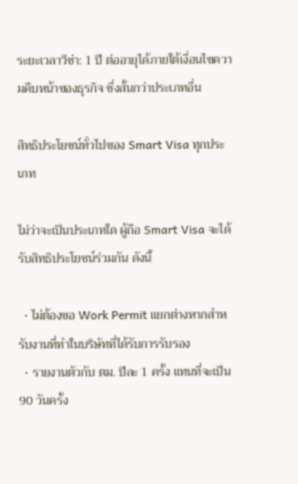ระยะเวลาวีซ่า: 1 ปี ต่ออายุได้ภายใต้เงื่อนไขความคืบหน้าของธุรกิจ ซึ่งสั้นกว่าประเภทอื่น

สิทธิประโยชน์ทั่วไปของ Smart Visa ทุกประเภท

ไม่ว่าจะเป็นประเภทใด ผู้ถือ Smart Visa จะได้รับสิทธิประโยชน์ร่วมกัน ดังนี้

  • ไม่ต้องขอ Work Permit แยกต่างหากสำหรับงานที่ทำในบริษัทที่ได้รับการรับรอง
  • รายงานตัวกับ ตม. ปีละ 1 ครั้ง แทนที่จะเป็น 90 วันครั้ง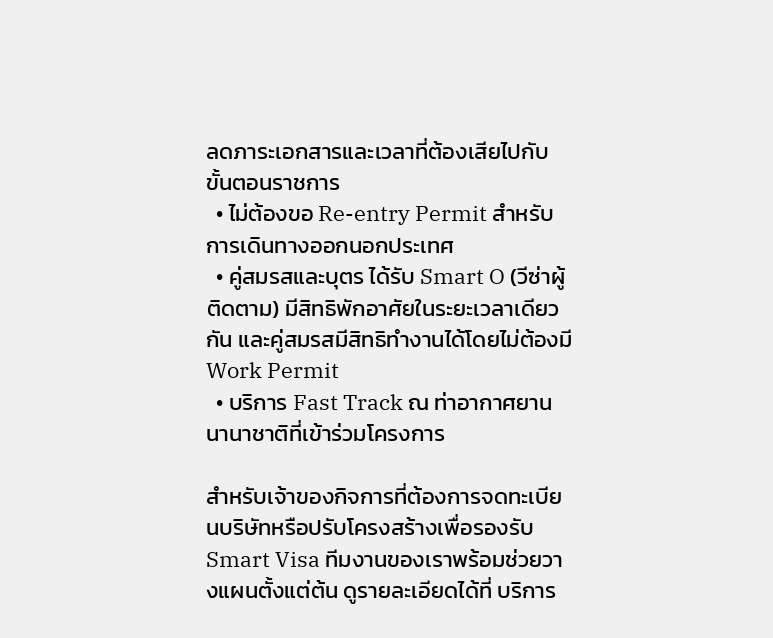ลดภาระเอกสารและเวลาที่ต้องเสียไปกับขั้นตอนราชการ
  • ไม่ต้องขอ Re-entry Permit สำหรับการเดินทางออกนอกประเทศ
  • คู่สมรสและบุตร ได้รับ Smart O (วีซ่าผู้ติดตาม) มีสิทธิพักอาศัยในระยะเวลาเดียวกัน และคู่สมรสมีสิทธิทำงานได้โดยไม่ต้องมี Work Permit
  • บริการ Fast Track ณ ท่าอากาศยานนานาชาติที่เข้าร่วมโครงการ

สำหรับเจ้าของกิจการที่ต้องการจดทะเบียนบริษัทหรือปรับโครงสร้างเพื่อรองรับ Smart Visa ทีมงานของเราพร้อมช่วยวางแผนตั้งแต่ต้น ดูรายละเอียดได้ที่ บริการ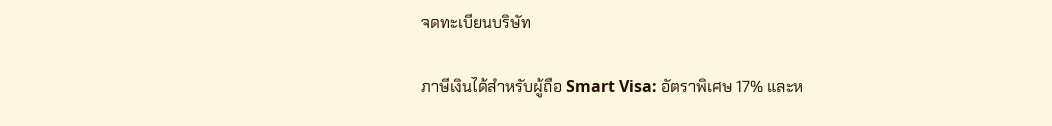จดทะเบียนบริษัท

ภาษีเงินได้สำหรับผู้ถือ Smart Visa: อัตราพิเศษ 17% และห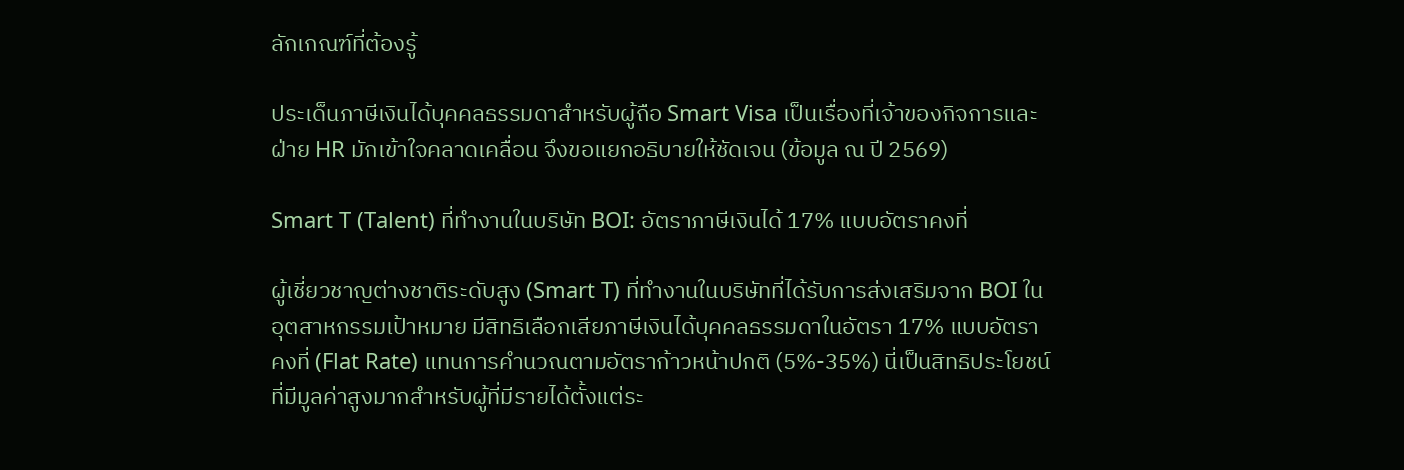ลักเกณฑ์ที่ต้องรู้

ประเด็นภาษีเงินได้บุคคลธรรมดาสำหรับผู้ถือ Smart Visa เป็นเรื่องที่เจ้าของกิจการและฝ่าย HR มักเข้าใจคลาดเคลื่อน จึงขอแยกอธิบายให้ชัดเจน (ข้อมูล ณ ปี 2569)

Smart T (Talent) ที่ทำงานในบริษัท BOI: อัตราภาษีเงินได้ 17% แบบอัตราคงที่

ผู้เชี่ยวชาญต่างชาติระดับสูง (Smart T) ที่ทำงานในบริษัทที่ได้รับการส่งเสริมจาก BOI ในอุตสาหกรรมเป้าหมาย มีสิทธิเลือกเสียภาษีเงินได้บุคคลธรรมดาในอัตรา 17% แบบอัตราคงที่ (Flat Rate) แทนการคำนวณตามอัตราก้าวหน้าปกติ (5%-35%) นี่เป็นสิทธิประโยชน์ที่มีมูลค่าสูงมากสำหรับผู้ที่มีรายได้ตั้งแต่ระ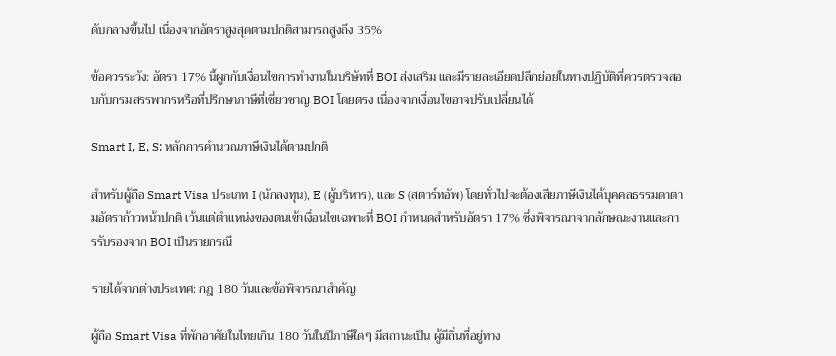ดับกลางขึ้นไป เนื่องจากอัตราสูงสุดตามปกติสามารถสูงถึง 35%

ข้อควรระวัง: อัตรา 17% นี้ผูกกับเงื่อนไขการทำงานในบริษัทที่ BOI ส่งเสริม และมีรายละเอียดปลีกย่อยในทางปฏิบัติที่ควรตรวจสอบกับกรมสรรพากรหรือที่ปรึกษาภาษีที่เชี่ยวชาญ BOI โดยตรง เนื่องจากเงื่อนไขอาจปรับเปลี่ยนได้

Smart I, E, S: หลักการคำนวณภาษีเงินได้ตามปกติ

สำหรับผู้ถือ Smart Visa ประเภท I (นักลงทุน), E (ผู้บริหาร), และ S (สตาร์ทอัพ) โดยทั่วไปจะต้องเสียภาษีเงินได้บุคคลธรรมดาตามอัตราก้าวหน้าปกติ เว้นแต่ตำแหน่งของตนเข้าเงื่อนไขเฉพาะที่ BOI กำหนดสำหรับอัตรา 17% ซึ่งพิจารณาจากลักษณะงานและการรับรองจาก BOI เป็นรายกรณี

รายได้จากต่างประเทศ: กฎ 180 วันและข้อพิจารณาสำคัญ

ผู้ถือ Smart Visa ที่พักอาศัยในไทยเกิน 180 วันในปีภาษีใดๆ มีสถานะเป็น ผู้มีถิ่นที่อยู่ทาง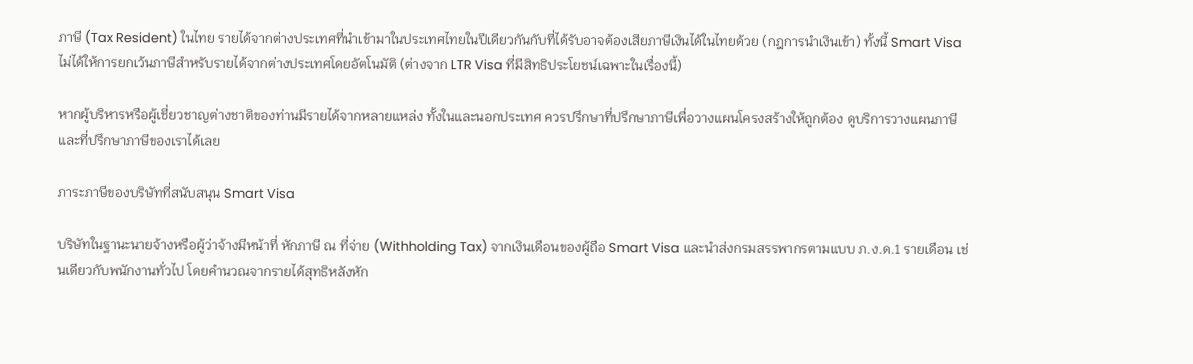ภาษี (Tax Resident) ในไทย รายได้จากต่างประเทศที่นำเข้ามาในประเทศไทยในปีเดียวกันกับที่ได้รับอาจต้องเสียภาษีเงินได้ในไทยด้วย (กฎการนำเงินเข้า) ทั้งนี้ Smart Visa ไม่ได้ให้การยกเว้นภาษีสำหรับรายได้จากต่างประเทศโดยอัตโนมัติ (ต่างจาก LTR Visa ที่มีสิทธิประโยชน์เฉพาะในเรื่องนี้)

หากผู้บริหารหรือผู้เชี่ยวชาญต่างชาติของท่านมีรายได้จากหลายแหล่ง ทั้งในและนอกประเทศ ควรปรึกษาที่ปรึกษาภาษีเพื่อวางแผนโครงสร้างให้ถูกต้อง ดูบริการวางแผนภาษีและที่ปรึกษาภาษีของเราได้เลย

ภาระภาษีของบริษัทที่สนับสนุน Smart Visa

บริษัทในฐานะนายจ้างหรือผู้ว่าจ้างมีหน้าที่ หักภาษี ณ ที่จ่าย (Withholding Tax) จากเงินเดือนของผู้ถือ Smart Visa และนำส่งกรมสรรพากรตามแบบ ภ.ง.ด.1 รายเดือน เช่นเดียวกับพนักงานทั่วไป โดยคำนวณจากรายได้สุทธิหลังหัก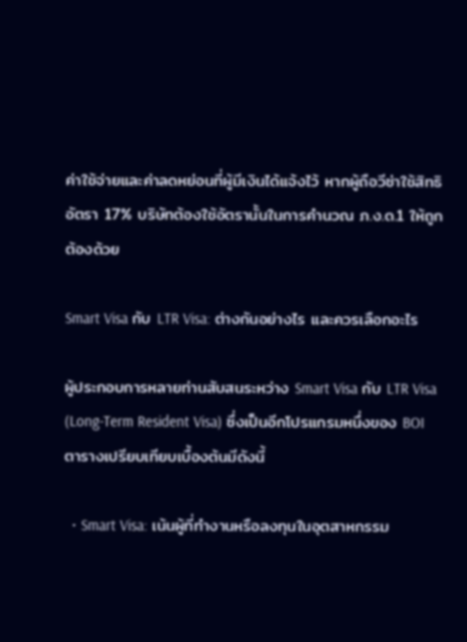ค่าใช้จ่ายและค่าลดหย่อนที่ผู้มีเงินได้แจ้งไว้ หากผู้ถือวีซ่าใช้สิทธิอัตรา 17% บริษัทต้องใช้อัตรานั้นในการคำนวณ ภ.ง.ด.1 ให้ถูกต้องด้วย

Smart Visa กับ LTR Visa: ต่างกันอย่างไร และควรเลือกอะไร

ผู้ประกอบการหลายท่านสับสนระหว่าง Smart Visa กับ LTR Visa (Long-Term Resident Visa) ซึ่งเป็นอีกโปรแกรมหนึ่งของ BOI ตารางเปรียบเทียบเบื้องต้นมีดังนี้

  • Smart Visa: เน้นผู้ที่ทำงานหรือลงทุนในอุตสาหกรรม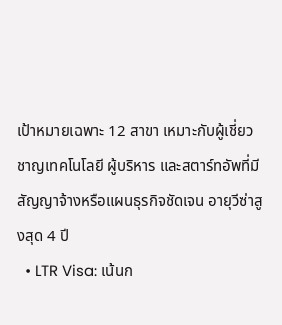เป้าหมายเฉพาะ 12 สาขา เหมาะกับผู้เชี่ยวชาญเทคโนโลยี ผู้บริหาร และสตาร์ทอัพที่มีสัญญาจ้างหรือแผนธุรกิจชัดเจน อายุวีซ่าสูงสุด 4 ปี
  • LTR Visa: เน้นก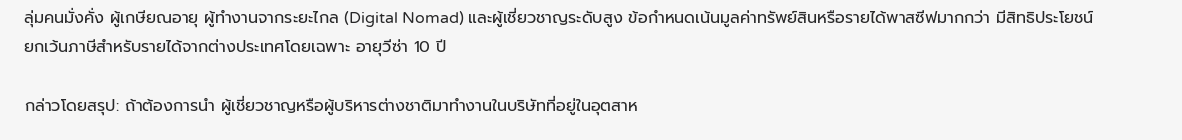ลุ่มคนมั่งคั่ง ผู้เกษียณอายุ ผู้ทำงานจากระยะไกล (Digital Nomad) และผู้เชี่ยวชาญระดับสูง ข้อกำหนดเน้นมูลค่าทรัพย์สินหรือรายได้พาสซีฟมากกว่า มีสิทธิประโยชน์ยกเว้นภาษีสำหรับรายได้จากต่างประเทศโดยเฉพาะ อายุวีซ่า 10 ปี

กล่าวโดยสรุป: ถ้าต้องการนำ ผู้เชี่ยวชาญหรือผู้บริหารต่างชาติมาทำงานในบริษัทที่อยู่ในอุตสาห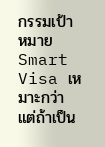กรรมเป้าหมาย Smart Visa เหมาะกว่า แต่ถ้าเป็น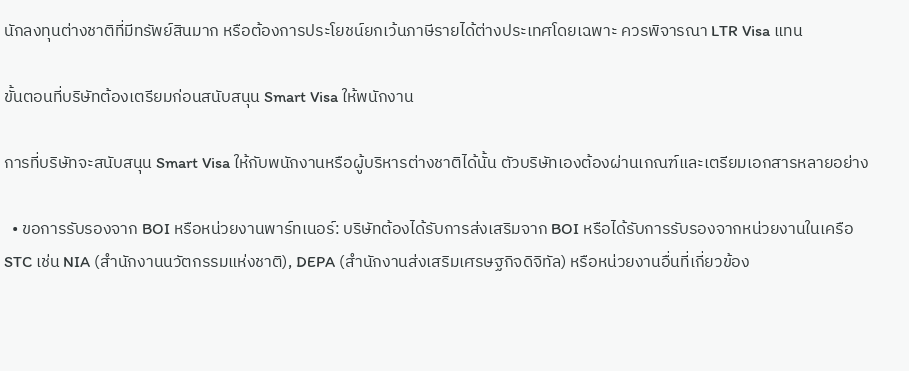นักลงทุนต่างชาติที่มีทรัพย์สินมาก หรือต้องการประโยชน์ยกเว้นภาษีรายได้ต่างประเทศโดยเฉพาะ ควรพิจารณา LTR Visa แทน

ขั้นตอนที่บริษัทต้องเตรียมก่อนสนับสนุน Smart Visa ให้พนักงาน

การที่บริษัทจะสนับสนุน Smart Visa ให้กับพนักงานหรือผู้บริหารต่างชาติได้นั้น ตัวบริษัทเองต้องผ่านเกณฑ์และเตรียมเอกสารหลายอย่าง

  • ขอการรับรองจาก BOI หรือหน่วยงานพาร์ทเนอร์: บริษัทต้องได้รับการส่งเสริมจาก BOI หรือได้รับการรับรองจากหน่วยงานในเครือ STC เช่น NIA (สำนักงานนวัตกรรมแห่งชาติ), DEPA (สำนักงานส่งเสริมเศรษฐกิจดิจิทัล) หรือหน่วยงานอื่นที่เกี่ยวข้อง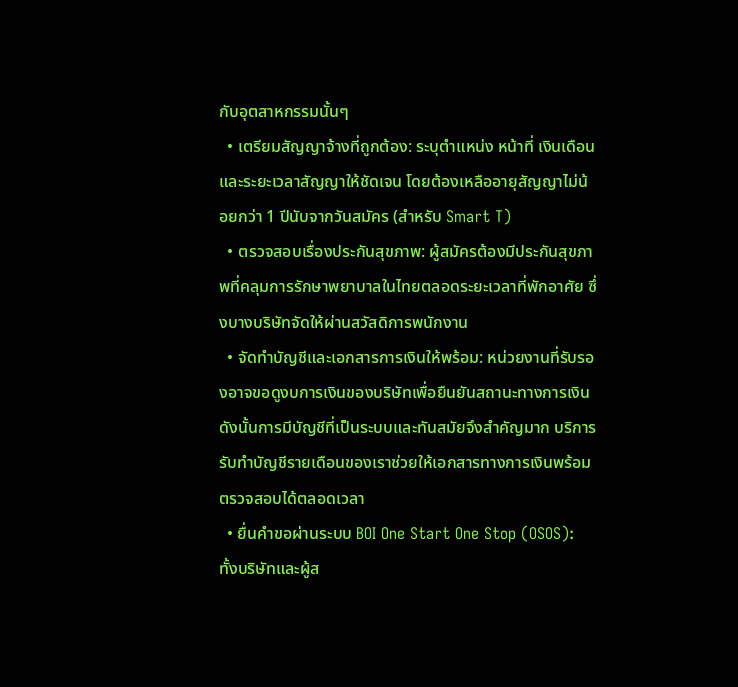กับอุตสาหกรรมนั้นๆ
  • เตรียมสัญญาจ้างที่ถูกต้อง: ระบุตำแหน่ง หน้าที่ เงินเดือน และระยะเวลาสัญญาให้ชัดเจน โดยต้องเหลืออายุสัญญาไม่น้อยกว่า 1 ปีนับจากวันสมัคร (สำหรับ Smart T)
  • ตรวจสอบเรื่องประกันสุขภาพ: ผู้สมัครต้องมีประกันสุขภาพที่คลุมการรักษาพยาบาลในไทยตลอดระยะเวลาที่พักอาศัย ซึ่งบางบริษัทจัดให้ผ่านสวัสดิการพนักงาน
  • จัดทำบัญชีและเอกสารการเงินให้พร้อม: หน่วยงานที่รับรองอาจขอดูงบการเงินของบริษัทเพื่อยืนยันสถานะทางการเงิน ดังนั้นการมีบัญชีที่เป็นระบบและทันสมัยจึงสำคัญมาก บริการรับทำบัญชีรายเดือนของเราช่วยให้เอกสารทางการเงินพร้อมตรวจสอบได้ตลอดเวลา
  • ยื่นคำขอผ่านระบบ BOI One Start One Stop (OSOS): ทั้งบริษัทและผู้ส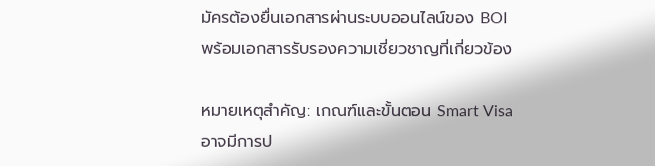มัครต้องยื่นเอกสารผ่านระบบออนไลน์ของ BOI พร้อมเอกสารรับรองความเชี่ยวชาญที่เกี่ยวข้อง

หมายเหตุสำคัญ: เกณฑ์และขั้นตอน Smart Visa อาจมีการป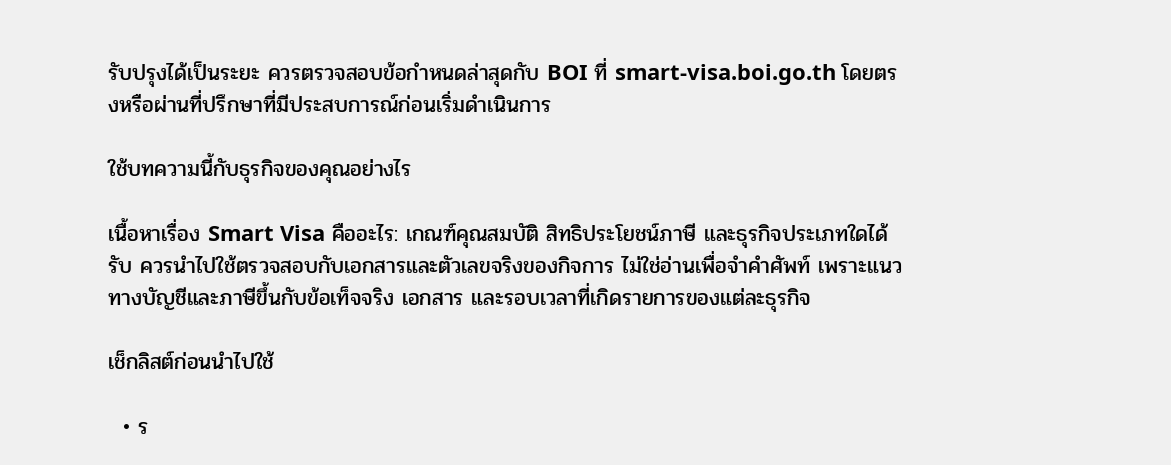รับปรุงได้เป็นระยะ ควรตรวจสอบข้อกำหนดล่าสุดกับ BOI ที่ smart-visa.boi.go.th โดยตรงหรือผ่านที่ปรึกษาที่มีประสบการณ์ก่อนเริ่มดำเนินการ

ใช้บทความนี้กับธุรกิจของคุณอย่างไร

เนื้อหาเรื่อง Smart Visa คืออะไร: เกณฑ์คุณสมบัติ สิทธิประโยชน์ภาษี และธุรกิจประเภทใดได้รับ ควรนำไปใช้ตรวจสอบกับเอกสารและตัวเลขจริงของกิจการ ไม่ใช่อ่านเพื่อจำคำศัพท์ เพราะแนวทางบัญชีและภาษีขึ้นกับข้อเท็จจริง เอกสาร และรอบเวลาที่เกิดรายการของแต่ละธุรกิจ

เช็กลิสต์ก่อนนำไปใช้

  • ร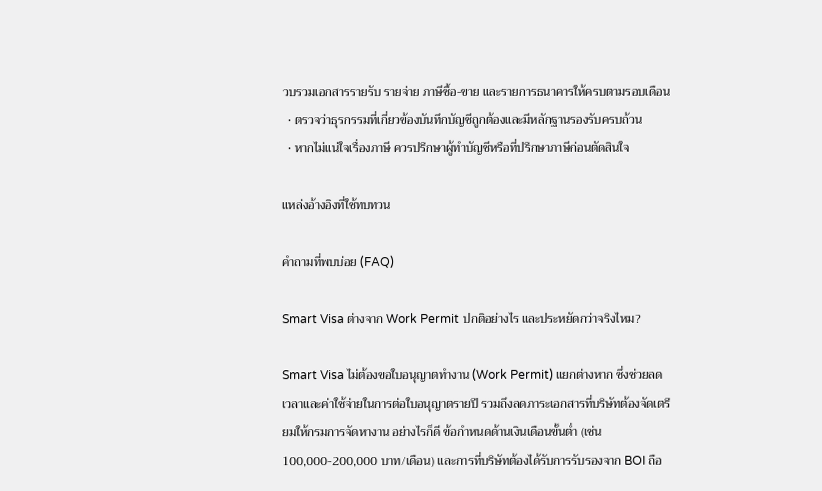วบรวมเอกสารรายรับ รายจ่าย ภาษีซื้อ-ขาย และรายการธนาคารให้ครบตามรอบเดือน
  • ตรวจว่าธุรกรรมที่เกี่ยวข้องบันทึกบัญชีถูกต้องและมีหลักฐานรองรับครบถ้วน
  • หากไม่แน่ใจเรื่องภาษี ควรปรึกษาผู้ทำบัญชีหรือที่ปรึกษาภาษีก่อนตัดสินใจ

แหล่งอ้างอิงที่ใช้ทบทวน

คำถามที่พบบ่อย (FAQ)

Smart Visa ต่างจาก Work Permit ปกติอย่างไร และประหยัดกว่าจริงไหม?

Smart Visa ไม่ต้องขอใบอนุญาตทำงาน (Work Permit) แยกต่างหาก ซึ่งช่วยลดเวลาและค่าใช้จ่ายในการต่อใบอนุญาตรายปี รวมถึงลดภาระเอกสารที่บริษัทต้องจัดเตรียมให้กรมการจัดหางาน อย่างไรก็ดี ข้อกำหนดด้านเงินเดือนขั้นต่ำ (เช่น 100,000-200,000 บาท/เดือน) และการที่บริษัทต้องได้รับการรับรองจาก BOI ถือ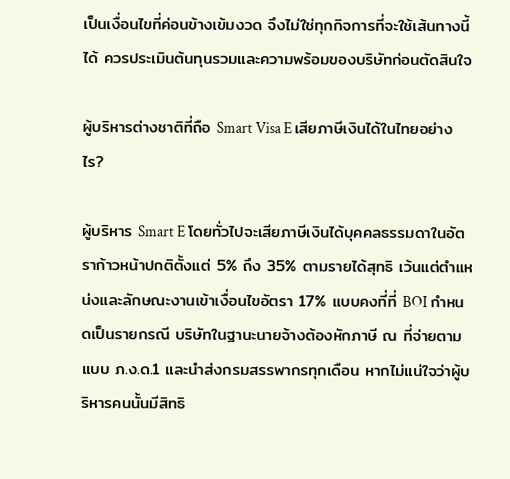เป็นเงื่อนไขที่ค่อนข้างเข้มงวด จึงไม่ใช่ทุกกิจการที่จะใช้เส้นทางนี้ได้ ควรประเมินต้นทุนรวมและความพร้อมของบริษัทก่อนตัดสินใจ

ผู้บริหารต่างชาติที่ถือ Smart Visa E เสียภาษีเงินได้ในไทยอย่างไร?

ผู้บริหาร Smart E โดยทั่วไปจะเสียภาษีเงินได้บุคคลธรรมดาในอัตราก้าวหน้าปกติตั้งแต่ 5% ถึง 35% ตามรายได้สุทธิ เว้นแต่ตำแหน่งและลักษณะงานเข้าเงื่อนไขอัตรา 17% แบบคงที่ที่ BOI กำหนดเป็นรายกรณี บริษัทในฐานะนายจ้างต้องหักภาษี ณ ที่จ่ายตามแบบ ภ.ง.ด.1 และนำส่งกรมสรรพากรทุกเดือน หากไม่แน่ใจว่าผู้บริหารคนนั้นมีสิทธิ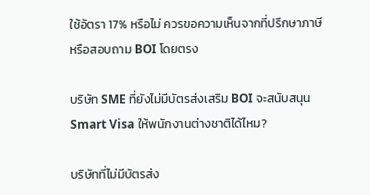ใช้อัตรา 17% หรือไม่ ควรขอความเห็นจากที่ปรึกษาภาษีหรือสอบถาม BOI โดยตรง

บริษัท SME ที่ยังไม่มีบัตรส่งเสริม BOI จะสนับสนุน Smart Visa ให้พนักงานต่างชาติได้ไหม?

บริษัทที่ไม่มีบัตรส่ง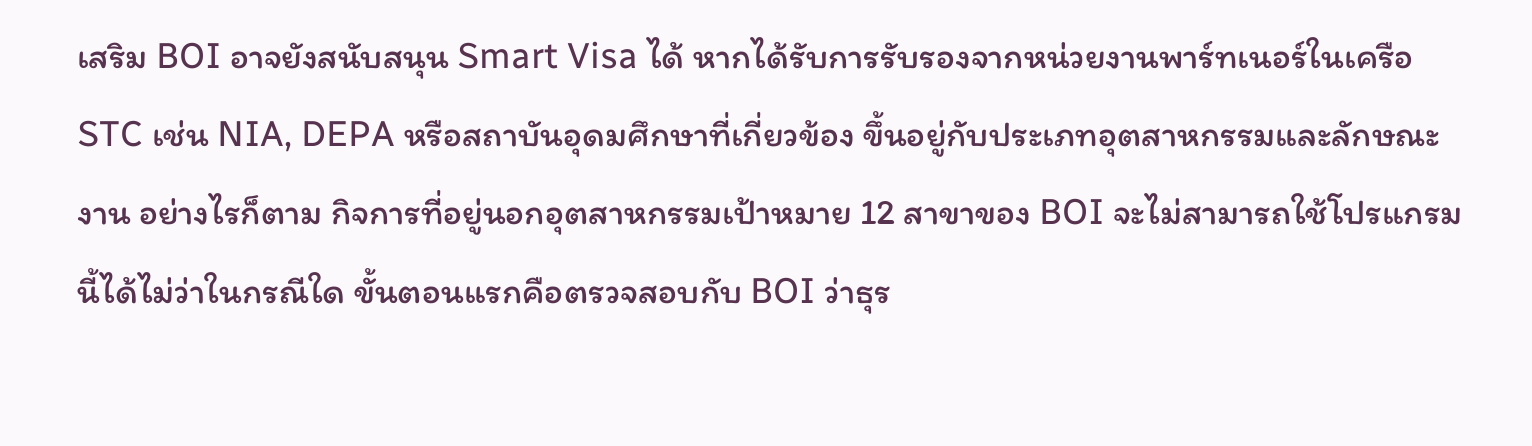เสริม BOI อาจยังสนับสนุน Smart Visa ได้ หากได้รับการรับรองจากหน่วยงานพาร์ทเนอร์ในเครือ STC เช่น NIA, DEPA หรือสถาบันอุดมศึกษาที่เกี่ยวข้อง ขึ้นอยู่กับประเภทอุตสาหกรรมและลักษณะงาน อย่างไรก็ตาม กิจการที่อยู่นอกอุตสาหกรรมเป้าหมาย 12 สาขาของ BOI จะไม่สามารถใช้โปรแกรมนี้ได้ไม่ว่าในกรณีใด ขั้นตอนแรกคือตรวจสอบกับ BOI ว่าธุร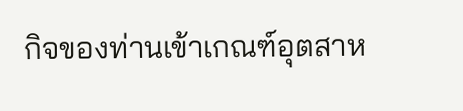กิจของท่านเข้าเกณฑ์อุตสาห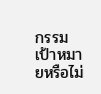กรรมเป้าหมายหรือไม่